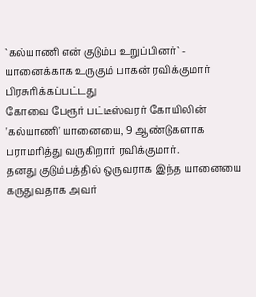`கல்யாணி என் குடும்ப உறுப்பினர்` - யானைக்காக உருகும் பாகன் ரவிக்குமார்
பிரசுரிக்கப்பட்டது
கோவை பேரூர் பட்டீஸ்வரர் கோயிலின் 'கல்யாணி' யானையை, 9 ஆண்டுகளாக பராமரித்து வருகிறார் ரவிக்குமார்.
தனது குடும்பத்தில் ஒருவராக இந்த யானையை கருதுவதாக அவர்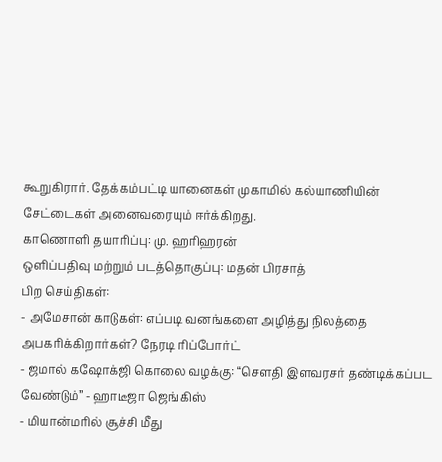கூறுகிரார். தேக்கம்பட்டி யானைகள் முகாமில் கல்யாணியின் சேட்டைகள் அனைவரையும் ஈர்க்கிறது.
காணொளி தயாரிப்பு: மு. ஹரிஹரன்
ஒளிப்பதிவு மற்றும் படத்தொகுப்பு: மதன் பிரசாத்
பிற செய்திகள்:
- அமேசான் காடுகள்: எப்படி வனங்களை அழித்து நிலத்தை அபகரிக்கிறார்கள்? நேரடி ரிப்போர்ட்
- ஜமால் கஷோக்ஜி கொலை வழக்கு: “செளதி இளவரசர் தண்டிக்கப்பட வேண்டும்” - ஹாடீஜா ஜெங்கிஸ்
- மியான்மரில் சூச்சி மீது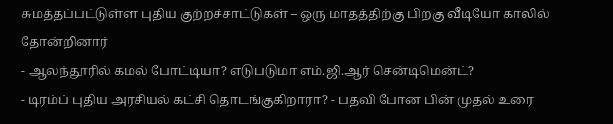சுமத்தப்பட்டுள்ள புதிய குற்றச்சாட்டுகள் – ஒரு மாதத்திற்கு பிறகு வீடியோ காலில் தோன்றினார்
- ஆலந்தூரில் கமல் போட்டியா? எடுபடுமா எம்.ஜி.ஆர் சென்டிமென்ட்?
- டிரம்ப் புதிய அரசியல் கட்சி தொடங்குகிறாரா? - பதவி போன பின் முதல் உரை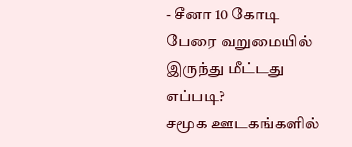- சீனா 10 கோடி பேரை வறுமையில் இருந்து மீட்டது எப்படி?
சமூக ஊடகங்களில்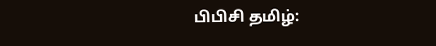பிபிசி தமிழ்: